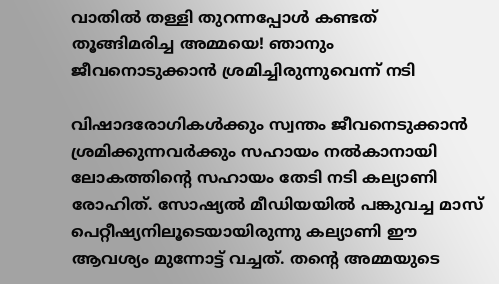വാതില്‍ തള്ളി തുറന്നപ്പോള്‍ കണ്ടത് തൂങ്ങിമരിച്ച അമ്മയെ! ഞാനും ജീവനൊടുക്കാന്‍ ശ്രമിച്ചിരുന്നുവെന്ന് നടി

വിഷാദരോഗികള്‍ക്കും സ്വന്തം ജീവനെടുക്കാന്‍ ശ്രമിക്കുന്നവര്‍ക്കും സഹായം നല്‍കാനായി ലോകത്തിന്റെ സഹായം തേടി നടി കല്യാണി രോഹിത്. സോഷ്യല്‍ മീഡിയയില്‍ പങ്കുവച്ച മാസ് പെറ്റീഷ്യനിലൂടെയായിരുന്നു കല്യാണി ഈ ആവശ്യം മുന്നോട്ട് വച്ചത്. തന്റെ അമ്മയുടെ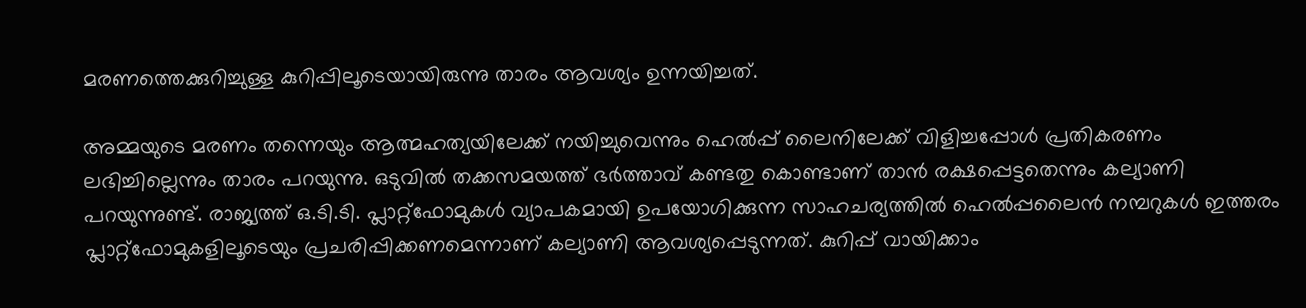മരണത്തെക്കുറിച്ചുള്ള കുറിപ്പിലൂടെയായിരുന്നു താരം ആവശ്യം ഉന്നയിച്ചത്.

അമ്മയുടെ മരണം തന്നെയും ആത്മഹത്യയിലേക്ക് നയിച്ചുവെന്നും ഹെല്‍പ്പ് ലൈനിലേക്ക് വിളിച്ചപ്പോള്‍ പ്രതികരണം ലഭിച്ചില്ലെന്നും താരം പറയുന്നു. ഒടുവില്‍ തക്കസമയത്ത് ഭര്‍ത്താവ് കണ്ടതു കൊണ്ടാണ് താന്‍ രക്ഷപ്പെട്ടതെന്നും കല്യാണി പറയുന്നുണ്ട്. രാജ്യത്ത് ഒ.ടി.ടി. പ്ലാറ്റ്ഫോമുകള്‍ വ്യാപകമായി ഉപയോഗിക്കുന്ന സാഹചര്യത്തില്‍ ഹെല്‍പ്പലൈന്‍ നമ്പറുകള്‍ ഇത്തരം പ്ലാറ്റ്ഫോമുകളിലൂടെയും പ്രചരിപ്പിക്കണമെന്നാണ് കല്യാണി ആവശ്യപ്പെടുന്നത്. കുറിപ്പ് വായിക്കാം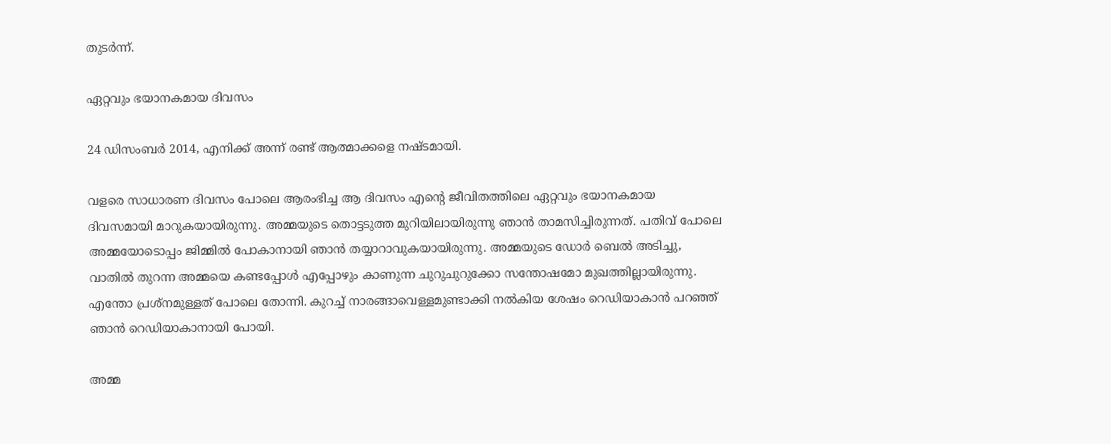തുടര്‍ന്ന്.

ഏറ്റവും ഭയാനകമായ ദിവസം

24 ഡിസംബര്‍ 2014, എനിക്ക് അന്ന് രണ്ട് ആത്മാക്കളെ നഷ്ടമായി.

വളരെ സാധാരണ ദിവസം പോലെ ആരംഭിച്ച ആ ദിവസം എന്റെ ജീവിതത്തിലെ ഏറ്റവും ഭയാനകമായ ദിവസമായി മാറുകയായിരുന്നു. അമ്മയുടെ തൊട്ടടുത്ത മുറിയിലായിരുന്നു ഞാന്‍ താമസിച്ചിരുന്നത്. പതിവ് പോലെ അമ്മയോടൊപ്പം ജിമ്മില്‍ പോകാനായി ഞാന്‍ തയ്യാറാവുകയായിരുന്നു. അമ്മയുടെ ഡോര്‍ ബെല്‍ അടിച്ചു, വാതില്‍ തുറന്ന അമ്മയെ കണ്ടപ്പോള്‍ എപ്പോഴും കാണുന്ന ചുറുചുറുക്കോ സന്തോഷമോ മുഖത്തില്ലായിരുന്നു. എന്തോ പ്രശ്‌നമുള്ളത് പോലെ തോന്നി. കുറച്ച് നാരങ്ങാവെള്ളമുണ്ടാക്കി നല്‍കിയ ശേഷം റെഡിയാകാന്‍ പറഞ്ഞ് ഞാന്‍ റെഡിയാകാനായി പോയി.

അമ്മ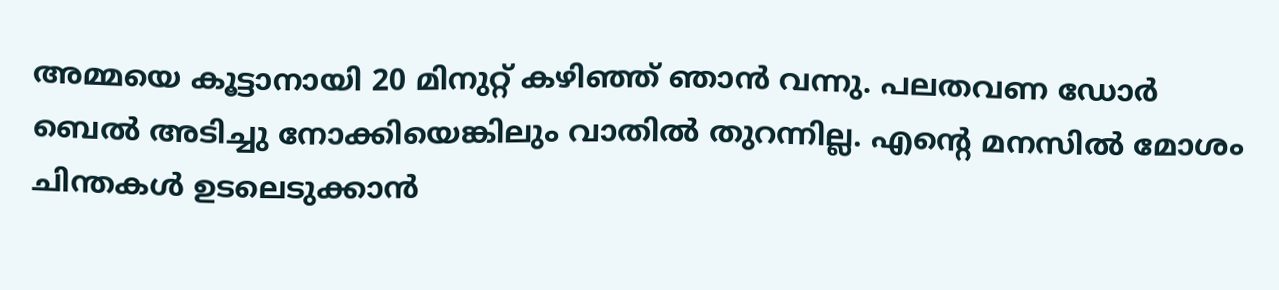അമ്മയെ കൂട്ടാനായി 20 മിനുറ്റ് കഴിഞ്ഞ് ഞാന്‍ വന്നു. പലതവണ ഡോര്‍ ബെല്‍ അടിച്ചു നോക്കിയെങ്കിലും വാതില്‍ തുറന്നില്ല. എന്റെ മനസില്‍ മോശം ചിന്തകള്‍ ഉടലെടുക്കാന്‍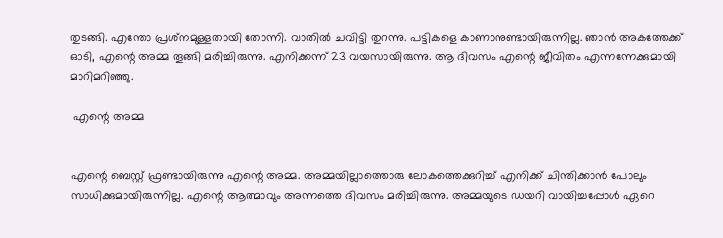തുടങ്ങി. എന്തോ പ്രശ്‌നമുള്ളതായി തോന്നി. വാതില്‍ ചവിട്ടി തുറന്നു. പട്ടികളെ കാണാനുണ്ടായിരുന്നില്ല. ഞാന്‍ അകത്തേക്ക് ഓടി, എന്റെ അമ്മ തൂങ്ങി മരിച്ചിരുന്നു. എനിക്കന്ന് 23 വയസായിരുന്നു. ആ ദിവസം എന്റെ ജീവിതം എന്നന്നേക്കുമായി മാറിമറിഞ്ഞു.

 എന്റെ അമ്മ


എന്റെ ബെസ്റ്റ് ഫ്രണ്ടായിരുന്നു എന്റെ അമ്മ. അമ്മയില്ലാത്തൊരു ലോകത്തെക്കുറിച്ച് എനിക്ക് ചിന്തിക്കാന്‍ പോലും സാധിക്കുമായിരുന്നില്ല. എന്റെ ആത്മാവും അന്നത്തെ ദിവസം മരിച്ചിരുന്നു. അമ്മയുടെ ഡയറി വായിച്ചപ്പോള്‍ ഏറെ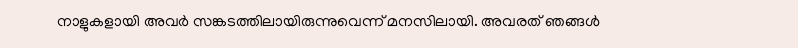നാളുകളായി അവര്‍ സങ്കടത്തിലായിരുന്നുവെന്ന് മനസിലായി. അവരത് ഞങ്ങള്‍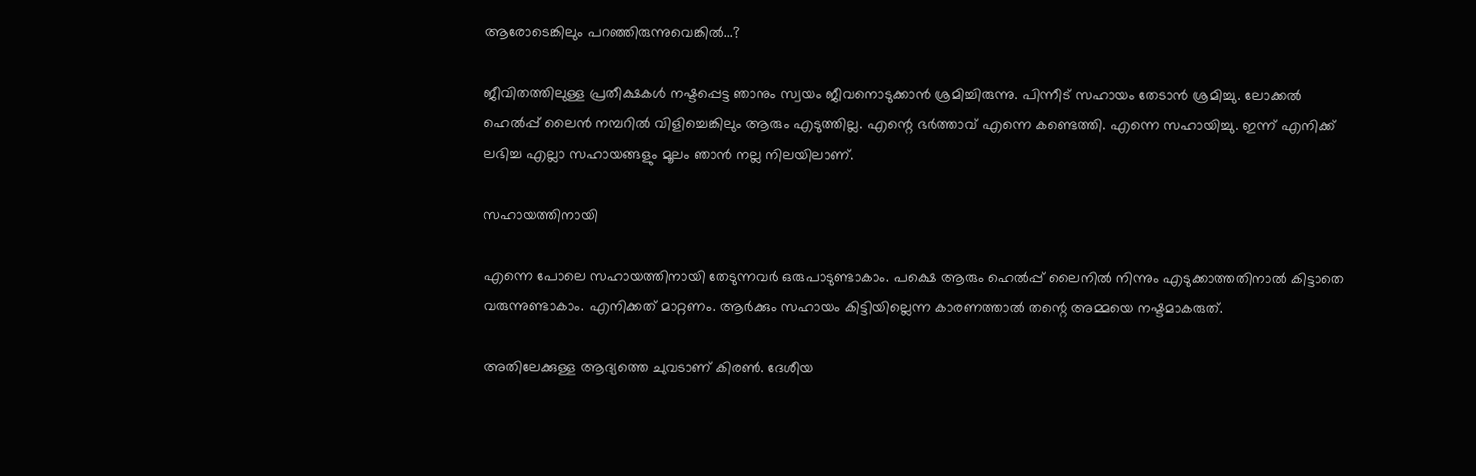ആരോടെങ്കിലും പറഞ്ഞിരുന്നുവെങ്കില്‍...?

ജീവിതത്തിലുള്ള പ്രതീക്ഷകള്‍ നഷ്ടപ്പെട്ട ഞാനും സ്വയം ജീവനൊടുക്കാന്‍ ശ്രമിച്ചിരുന്നു. പിന്നീട് സഹായം തേടാന്‍ ശ്രമിച്ചു. ലോക്കല്‍ ഹെല്‍പ്പ് ലൈന്‍ നമ്പറില്‍ വിളിച്ചെങ്കിലും ആരും എടുത്തില്ല. എന്റെ ഭര്‍ത്താവ് എന്നെ കണ്ടെത്തി. എന്നെ സഹായിച്ചു. ഇന്ന് എനിക്ക് ലഭിച്ച എല്ലാ സഹായങ്ങളും മൂലം ഞാന്‍ നല്ല നിലയിലാണ്.

സഹായത്തിനായി

എന്നെ പോലെ സഹായത്തിനായി തേടുന്നവര്‍ ഒരുപാടുണ്ടാകാം. പക്ഷെ ആരും ഹെല്‍പ്പ് ലൈനില്‍ നിന്നും എടുക്കാത്തതിനാല്‍ കിട്ടാതെ വരുന്നുണ്ടാകാം. എനിക്കത് മാറ്റണം. ആര്‍ക്കും സഹായം കിട്ടിയില്ലെന്ന കാരണത്താല്‍ തന്റെ അമ്മയെ നഷ്ടമാകരുത്.

അതിലേക്കുള്ള ആദ്യത്തെ ചുവടാണ് കിരണ്‍. ദേശീയ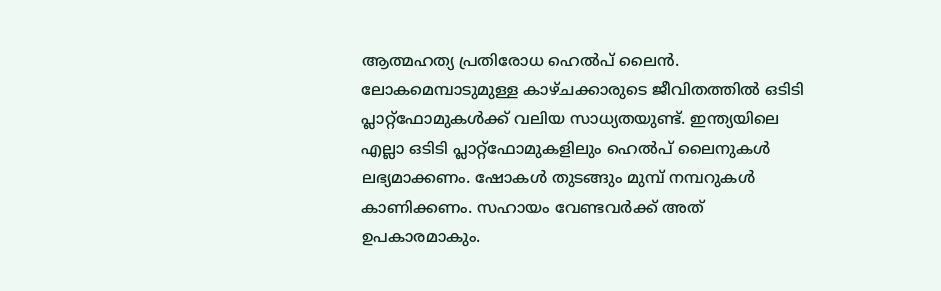ആത്മഹത്യ പ്രതിരോധ ഹെല്‍പ് ലൈന്‍. ലോകമെമ്പാടുമുള്ള കാഴ്ചക്കാരുടെ ജീവിതത്തില്‍ ഒടിടി പ്ലാറ്റ്‌ഫോമുകള്‍ക്ക് വലിയ സാധ്യതയുണ്ട്. ഇന്ത്യയിലെ എല്ലാ ഒടിടി പ്ലാറ്റ്‌ഫോമുകളിലും ഹെല്‍പ് ലൈനുകള്‍ ലഭ്യമാക്കണം. ഷോകള്‍ തുടങ്ങും മുമ്പ് നമ്പറുകള്‍ കാണിക്കണം. സഹായം വേണ്ടവര്‍ക്ക് അത് ഉപകാരമാകും.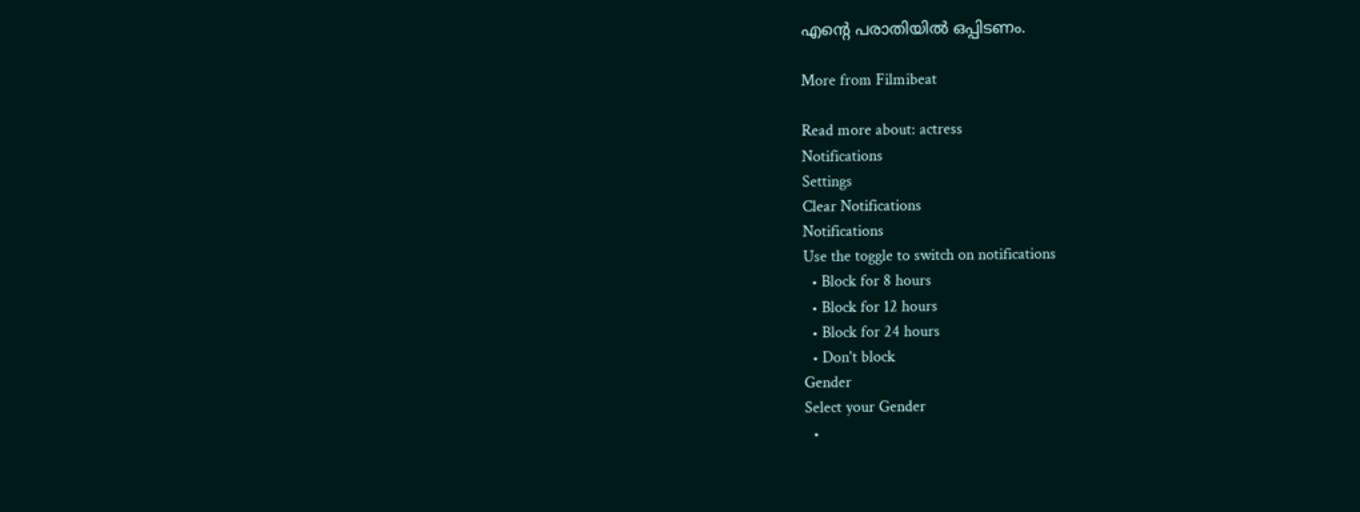എന്റെ പരാതിയില്‍ ഒപ്പിടണം.

More from Filmibeat

Read more about: actress
Notifications
Settings
Clear Notifications
Notifications
Use the toggle to switch on notifications
  • Block for 8 hours
  • Block for 12 hours
  • Block for 24 hours
  • Don't block
Gender
Select your Gender
  •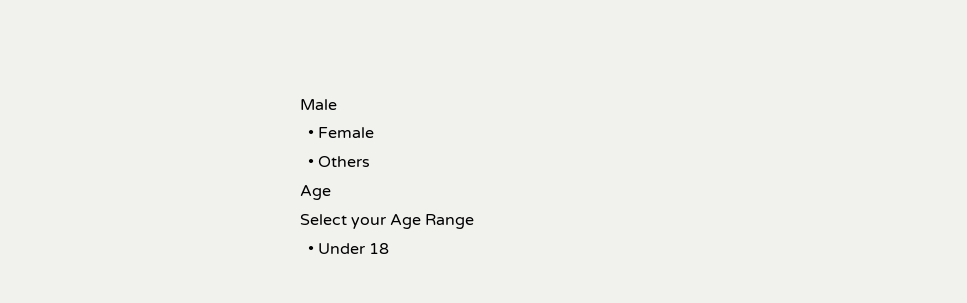Male
  • Female
  • Others
Age
Select your Age Range
  • Under 18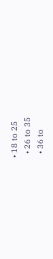• 18 to 25
  • 26 to 35
  • 36 to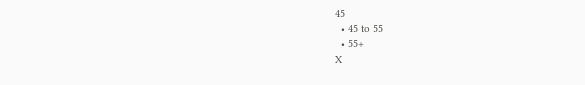45
  • 45 to 55
  • 55+
X